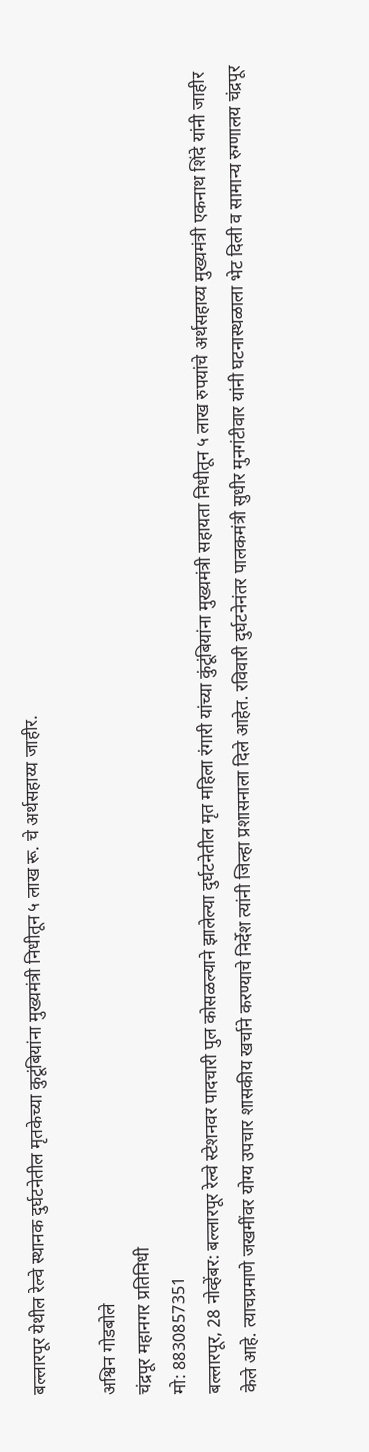बल्लारपूर येथील रेल्वे स्थानक दुर्घटनेतील मृतकेच्या कुटूंबियांना मुख्यमंत्री निधीतून ५ लाख रू. चे अर्थसहाय्य जाहीर.

अश्विन गोडबोले
चंद्रपूर महानगर प्रतिनिधी
मो: 8830857351
बल्लारपूर, 28 नोव्हेंबर: बल्लारपूर रेल्वे स्टेशनवर पादचारी पुल कोसळल्याने झालेल्या दुर्घटनेतील मृत महिला रंगारी यांच्या कुंटूंबियांना मुख्यमंत्री सहायता निधीतून ५ लाख रुपयांचे अर्थसहाय्य मुख्यमंत्री एकनाथ शिंदे यांनी जाहीर केले आहे. त्याचप्रमाणे जखमींवर योग्य उपचार शासकीय खर्चाने करण्याचे निर्देश त्यांनी जिल्हा प्रशासनाला दिले आहेत. रविवारी दुर्घटनेनंतर पालकमंत्री सुधीर मुनगंटीवार यांनी घटनास्थळाला भेट दिली व सामान्य रुग्णालय चंद्रपूर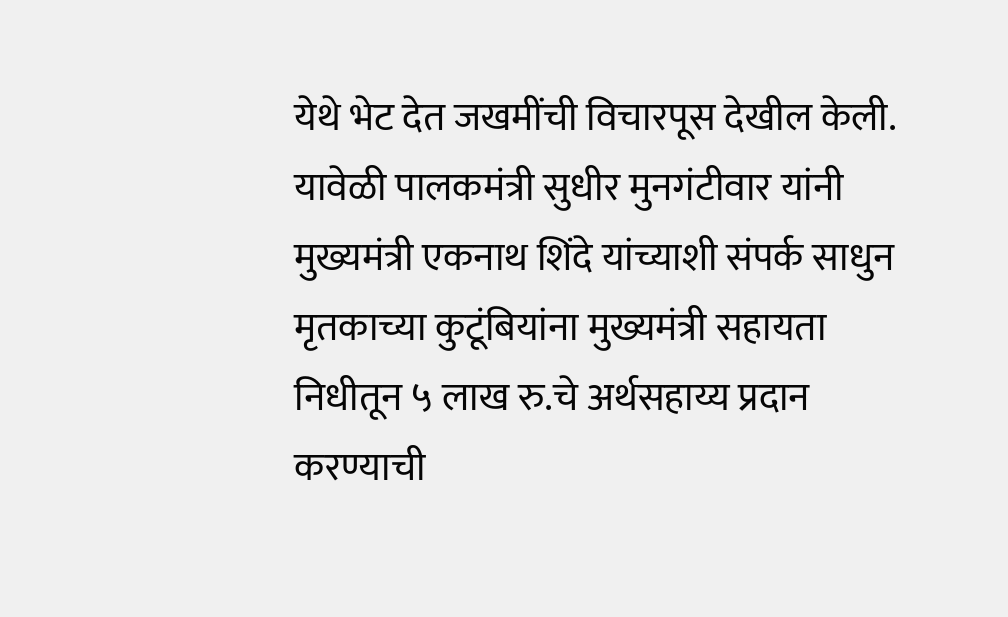येथे भेट देत जखमींची विचारपूस देखील केली.
यावेळी पालकमंत्री सुधीर मुनगंटीवार यांनी मुख्यमंत्री एकनाथ शिंदे यांच्याशी संपर्क साधुन मृतकाच्या कुटूंबियांना मुख्यमंत्री सहायता निधीतून ५ लाख रु.चे अर्थसहाय्य प्रदान करण्याची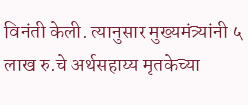विनंती केली. त्यानुसार मुख्यमंत्र्यांनी ५ लाख रु.चे अर्थसहाय्य मृतकेच्या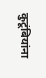कुटूंबियांना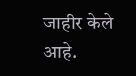जाहीर केले आहे.